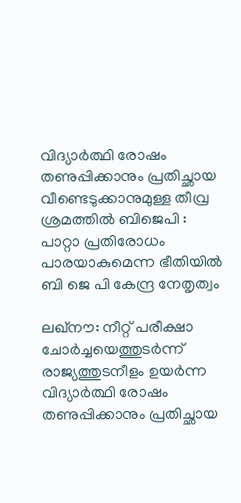വിദ്യാർത്ഥി രോഷം തണുപ്പിക്കാനും പ്രതിച്ഛായ വീണ്ടെടുക്കാനുമുള്ള തീവ്ര ശ്രമത്തില്‍ ബിജെപി : പാറ്റാ പ്രതിരോധം പാരയാകുമെന്ന ഭീതിയിൽ ബി ജെ പി കേന്ദ്ര നേതൃത്വം

ലഖ്‌നൗ: നീറ്റ് പരീക്ഷാ ചോർച്ചയെത്തുടർന്ന് രാജ്യത്തുടനീളം ഉയർന്ന വിദ്യാർത്ഥി രോഷം തണുപ്പിക്കാനും പ്രതിച്ഛായ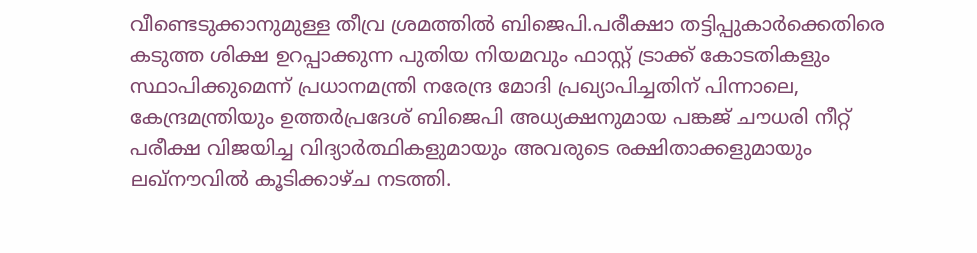വീണ്ടെടുക്കാനുമുള്ള തീവ്ര ശ്രമത്തില്‍ ബിജെപി.പരീക്ഷാ തട്ടിപ്പുകാർക്കെതിരെ കടുത്ത ശിക്ഷ ഉറപ്പാക്കുന്ന പുതിയ നിയമവും ഫാസ്റ്റ് ട്രാക്ക് കോടതികളും സ്ഥാപിക്കുമെന്ന് പ്രധാനമന്ത്രി നരേന്ദ്ര മോദി പ്രഖ്യാപിച്ചതിന് പിന്നാലെ, കേന്ദ്രമന്ത്രിയും ഉത്തർപ്രദേശ് ബിജെപി അധ്യക്ഷനുമായ പങ്കജ് ചൗധരി നീറ്റ് പരീക്ഷ വിജയിച്ച വിദ്യാർത്ഥികളുമായും അവരുടെ രക്ഷിതാക്കളുമായും ലഖ്‌നൗവില്‍ കൂടിക്കാഴ്ച നടത്തി.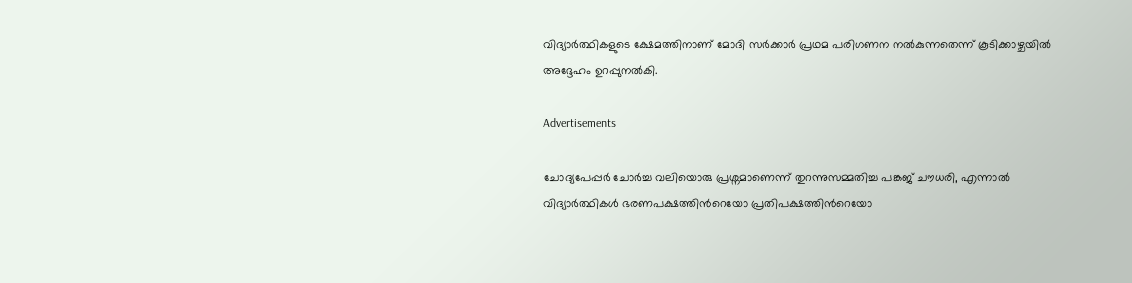വിദ്യാർത്ഥികളുടെ ക്ഷേമത്തിനാണ് മോദി സർക്കാർ പ്രഥമ പരിഗണന നല്‍കുന്നതെന്ന് കൂടിക്കാഴ്ചയില്‍ അദ്ദേഹം ഉറപ്പുനല്‍കി.

Advertisements

ചോദ്യപേപ്പർ ചോർച്ച വലിയൊരു പ്രശ്നമാണെന്ന് തുറന്നുസമ്മതിച്ച പങ്കജ് ചൗധരി, എന്നാല്‍ വിദ്യാർത്ഥികള്‍ ഭരണപക്ഷത്തിന്‍റെയോ പ്രതിപക്ഷത്തിന്‍റെയോ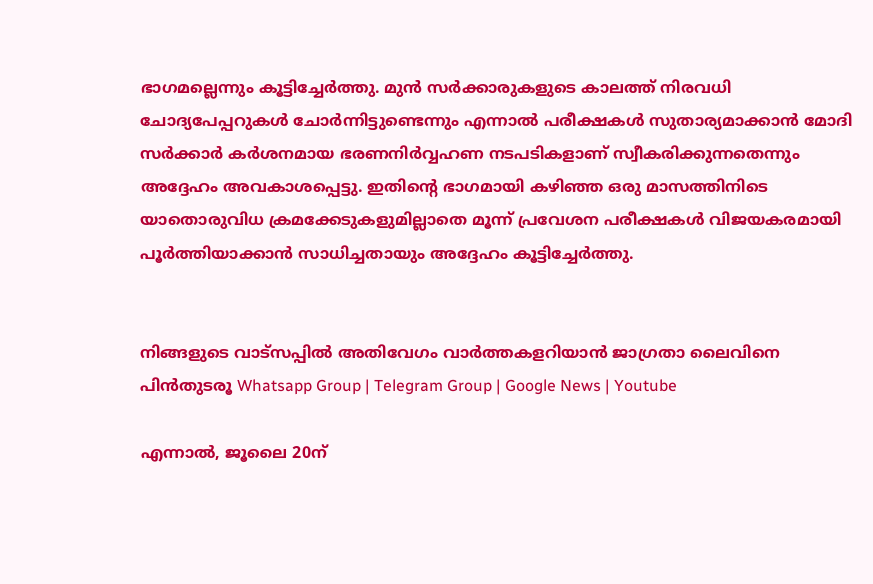ഭാഗമല്ലെന്നും കൂട്ടിച്ചേർത്തു. മുൻ സർക്കാരുകളുടെ കാലത്ത് നിരവധി ചോദ്യപേപ്പറുകള്‍ ചോർന്നിട്ടുണ്ടെന്നും എന്നാല്‍ പരീക്ഷകള്‍ സുതാര്യമാക്കാൻ മോദി സർക്കാർ കർശനമായ ഭരണനിർവ്വഹണ നടപടികളാണ് സ്വീകരിക്കുന്നതെന്നും അദ്ദേഹം അവകാശപ്പെട്ടു. ഇതിന്‍റെ ഭാഗമായി കഴിഞ്ഞ ഒരു മാസത്തിനിടെ യാതൊരുവിധ ക്രമക്കേടുകളുമില്ലാതെ മൂന്ന് പ്രവേശന പരീക്ഷകള്‍ വിജയകരമായി പൂർത്തിയാക്കാൻ സാധിച്ചതായും അദ്ദേഹം കൂട്ടിച്ചേർത്തു.


നിങ്ങളുടെ വാട്സപ്പിൽ അതിവേഗം വാർത്തകളറിയാൻ ജാഗ്രതാ ലൈവിനെ പിൻതുടരൂ Whatsapp Group | Telegram Group | Google News | Youtube

എന്നാല്‍, ജൂലൈ 20ന്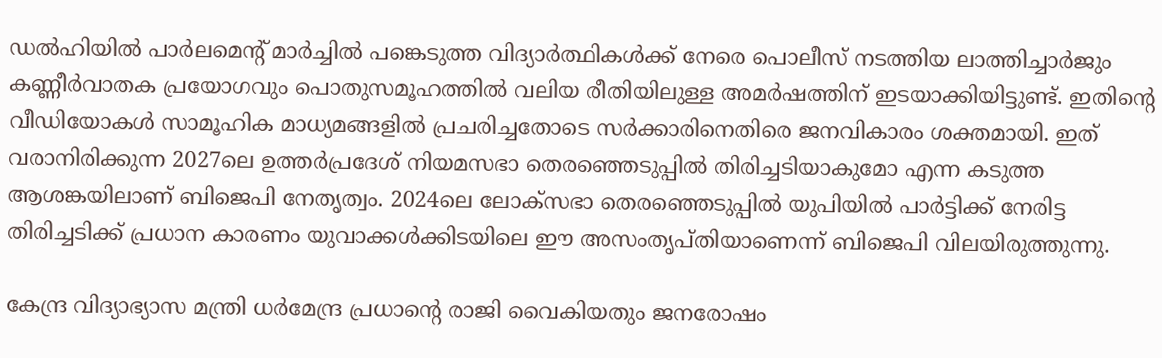ഡല്‍ഹിയില്‍ പാർലമെന്‍റ് മാർച്ചില്‍ പങ്കെടുത്ത വിദ്യാർത്ഥികള്‍ക്ക് നേരെ പൊലീസ് നടത്തിയ ലാത്തിച്ചാർജും കണ്ണീർവാതക പ്രയോഗവും പൊതുസമൂഹത്തില്‍ വലിയ രീതിയിലുള്ള അമർഷത്തിന് ഇടയാക്കിയിട്ടുണ്ട്. ഇതിന്‍റെ വീഡിയോകള്‍ സാമൂഹിക മാധ്യമങ്ങളില്‍ പ്രചരിച്ചതോടെ സർക്കാരിനെതിരെ ജനവികാരം ശക്തമായി. ഇത് വരാനിരിക്കുന്ന 2027ലെ ഉത്തർപ്രദേശ് നിയമസഭാ തെരഞ്ഞെടുപ്പില്‍ തിരിച്ചടിയാകുമോ എന്ന കടുത്ത ആശങ്കയിലാണ് ബിജെപി നേതൃത്വം. 2024ലെ ലോക്‌സഭാ തെരഞ്ഞെടുപ്പില്‍ യുപിയില്‍ പാർട്ടിക്ക് നേരിട്ട തിരിച്ചടിക്ക് പ്രധാന കാരണം യുവാക്കള്‍ക്കിടയിലെ ഈ അസംതൃപ്തിയാണെന്ന് ബിജെപി വിലയിരുത്തുന്നു.

കേന്ദ്ര വിദ്യാഭ്യാസ മന്ത്രി ധർമേന്ദ്ര പ്രധാന്‍റെ രാജി വൈകിയതും ജനരോഷം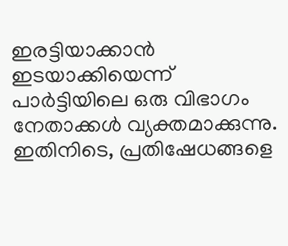ഇരട്ടിയാക്കാൻ ഇടയാക്കിയെന്ന് പാർട്ടിയിലെ ഒരു വിഭാഗം നേതാക്കള്‍ വ്യക്തമാക്കുന്നു. ഇതിനിടെ, പ്രതിഷേധങ്ങളെ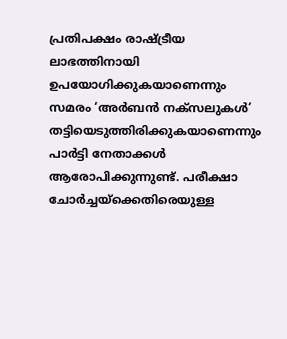പ്രതിപക്ഷം രാഷ്ട്രീയ ലാഭത്തിനായി ഉപയോഗിക്കുകയാണെന്നും സമരം ‘അർബൻ നക്സലുകള്‍’ തട്ടിയെടുത്തിരിക്കുകയാണെന്നും പാർട്ടി നേതാക്കള്‍ ആരോപിക്കുന്നുണ്ട്. പരീക്ഷാ ചോർച്ചയ്ക്കെതിരെയുള്ള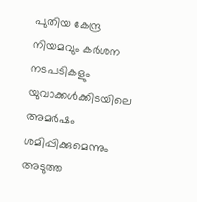പുതിയ കേന്ദ്ര നിയമവും കർശന നടപടികളും യുവാക്കള്‍ക്കിടയിലെ അമർഷം ശമിപ്പിക്കുമെന്നും അടുത്ത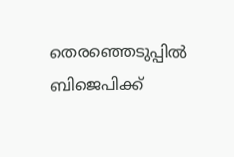തെരഞ്ഞെടുപ്പില്‍ ബിജെപിക്ക്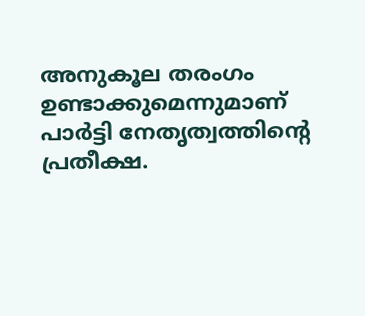അനുകൂല തരംഗം ഉണ്ടാക്കുമെന്നുമാണ് പാർട്ടി നേതൃത്വത്തിന്‍റെ പ്രതീക്ഷ.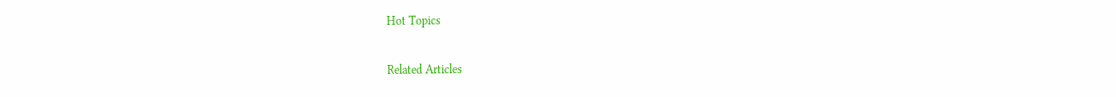Hot Topics

Related Articles